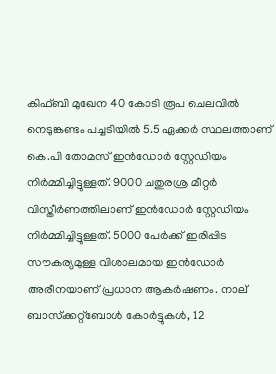കിഫ്ബി മുഖേന 40 കോടി രൂപ ചെലവില്‍ നെടുങ്കണ്ടം പച്ചടിയില്‍ 5.5 ഏക്കര്‍ സ്ഥലത്താണ് കെ.പി തോമസ് ഇന്‍ഡോര്‍ സ്റ്റേഡിയം നിര്‍മ്മിച്ചിട്ടുള്ളത്. 9000 ചതുരശ്ര മീറ്റര്‍ വിസ്തീര്‍ണത്തിലാണ് ഇന്‍ഡോര്‍ സ്റ്റേഡിയം നിര്‍മ്മിച്ചിട്ടുള്ളത്. 5000 പേര്‍ക്ക് ഇരിപ്പിട സൗകര്യമുള്ള വിശാലമായ ഇന്‍ഡോര്‍ അരീനയാണ് പ്രധാന ആകര്‍ഷണം. നാല് ബാസ്‌ക്കറ്റ്‌ബോള്‍ കോര്‍ട്ടുകള്‍, 12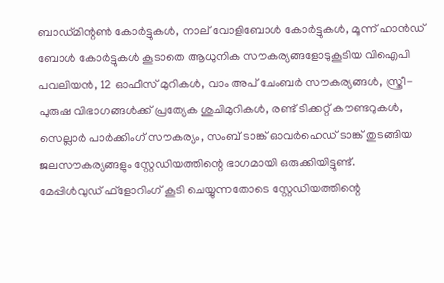ബാഡ്മിന്റണ്‍ കോര്‍ട്ടുകള്‍, നാല് വോളിബോള്‍ കോര്‍ട്ടുകള്‍, മൂന്ന് ഹാന്‍ഡ് ബോള്‍ കോര്‍ട്ടുകള്‍ കൂടാതെ ആധുനിക സൗകര്യങ്ങളോടുകൂടിയ വിഐപി പവലിയന്‍, 12 ഓഫീസ് മുറികള്‍, വാം അപ് ചേംബര്‍ സൗകര്യങ്ങള്‍, സ്ത്രീ- പുരുഷ വിഭാഗങ്ങള്‍ക്ക് പ്രത്യേക ശുചിമുറികള്‍, രണ്ട് ടിക്കറ്റ് കൗണ്ടറുകള്‍, സെല്ലാര്‍ പാര്‍ക്കിംഗ് സൗകര്യം, സംബ് ടാങ്ക് ഓവര്‍ഹെഡ് ടാങ്ക് തുടങ്ങിയ ജലസൗകര്യങ്ങളും സ്റ്റേഡിയത്തിന്റെ ഭാഗമായി ഒരുക്കിയിട്ടുണ്ട്.
മേപ്പിള്‍വുഡ് ഫ്‌ളോറിംഗ് കൂടി ചെയ്യുന്നതോടെ സ്റ്റേഡിയത്തിന്റെ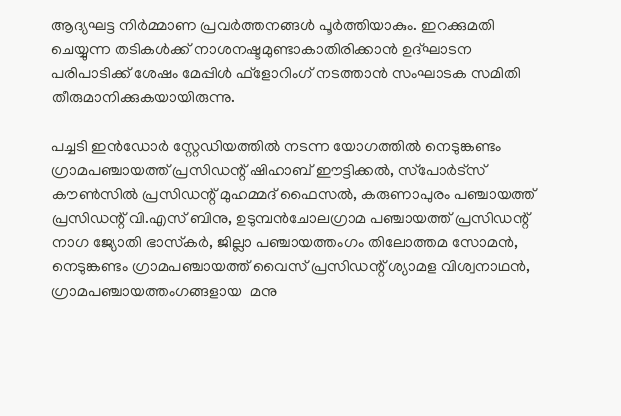ആദ്യഘട്ട നിര്‍മ്മാണ പ്രവര്‍ത്തനങ്ങള്‍ പൂര്‍ത്തിയാകും. ഇറക്കുമതി ചെയ്യുന്ന തടികള്‍ക്ക് നാശനഷ്ടമുണ്ടാകാതിരിക്കാന്‍ ഉദ്ഘാടന പരിപാടിക്ക് ശേഷം മേപ്പിള്‍ ഫ്‌ളോറിംഗ് നടത്താന്‍ സംഘാടക സമിതി തീരുമാനിക്കുകയായിരുന്നു.

പച്ചടി ഇന്‍ഡോര്‍ സ്റ്റേഡിയത്തില്‍ നടന്ന യോഗത്തില്‍ നെടുങ്കണ്ടം ഗ്രാമപഞ്ചായത്ത് പ്രസിഡന്റ് ഷിഹാബ് ഈട്ടിക്കല്‍, സ്‌പോര്‍ട്‌സ് കൗണ്‍സില്‍ പ്രസിഡന്റ് മുഹമ്മദ് ഫൈസല്‍, കരുണാപുരം പഞ്ചായത്ത് പ്രസിഡന്റ് വി.എസ് ബിനു, ഉടുമ്പന്‍ചോലഗ്രാമ പഞ്ചായത്ത് പ്രസിഡന്റ് നാഗ ജ്യോതി ഭാസ്‌കര്‍, ജില്ലാ പഞ്ചായത്തംഗം തിലോത്തമ സോമന്‍, നെടുങ്കണ്ടം ഗ്രാമപഞ്ചായത്ത് വൈസ് പ്രസിഡന്റ് ശ്യാമള വിശ്വനാഥന്‍, ഗ്രാമപഞ്ചായത്തംഗങ്ങളായ  മനു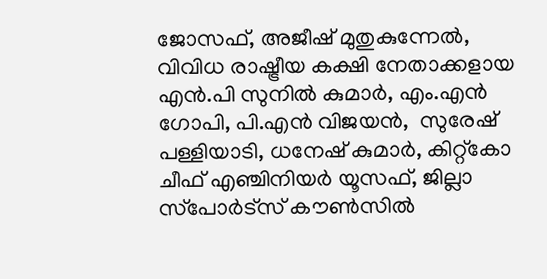ജോസഫ്, അജീഷ് മുതുകുന്നേല്‍, വിവിധ രാഷ്ട്രീയ കക്ഷി നേതാക്കളായ എന്‍.പി സുനില്‍ കുമാര്‍, എം.എന്‍ ഗോപി, പി.എന്‍ വിജയന്‍,  സുരേഷ് പള്ളിയാടി, ധനേഷ് കുമാര്‍, കിറ്റ്‌കോ ചീഫ് എഞ്ചിനിയര്‍ യൂസഫ്, ജില്ലാ സ്‌പോര്‍ട്‌സ് കൗണ്‍സില്‍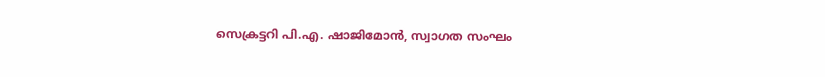സെക്രട്ടറി പി.എ. ഷാജിമോന്‍, സ്വാഗത സംഘം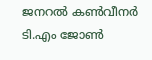ജനറല്‍ കണ്‍വീനര്‍ ടി.എം ജോണ്‍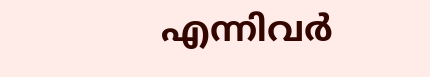എന്നിവര്‍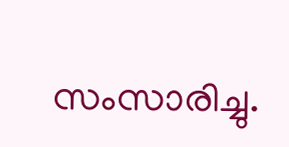സംസാരിച്ചു.